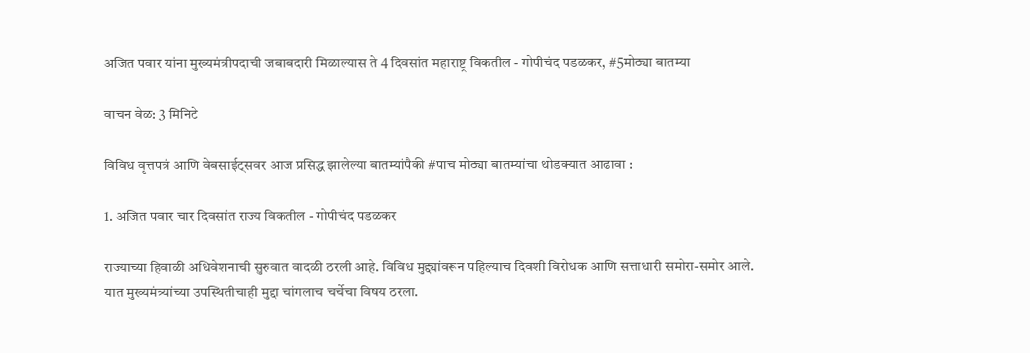अजित पवार यांना मुख्यमंत्रीपदाची जबाबदारी मिळाल्यास ते 4 दिवसांत महाराष्ट्र विकतील - गोपीचंद पडळकर, #5मोठ्या बातम्या

वाचन वेळ: 3 मिनिटे

विविध वृत्तपत्रं आणि वेबसाईट्सवर आज प्रसिद्ध झालेल्या बातम्यांपैकी #पाच मोठ्या बातम्यांचा थोडक्यात आढावा :

1. अजित पवार चार दिवसांत राज्य विकतील - गोपीचंद पडळकर

राज्याच्या हिवाळी अधिवेशनाची सुरुवात वादळी ठरली आहे. विविध मुद्द्यांवरून पहिल्याच दिवशी विरोधक आणि सत्ताधारी समोरा-समोर आले. यात मुख्यमंत्र्यांच्या उपस्थितीचाही मुद्दा चांगलाच चर्चेचा विषय ठरला.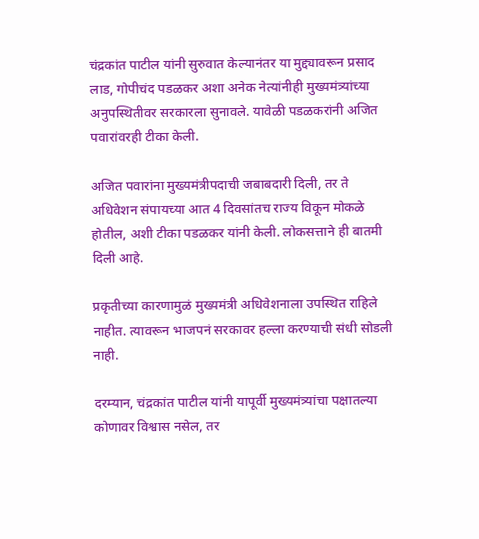चंद्रकांत पाटील यांनी सुरुवात केल्यानंतर या मुद्द्यावरून प्रसाद लाड, गोपीचंद पडळकर अशा अनेक नेत्यांनीही मुख्यमंत्र्यांच्या अनुपस्थितीवर सरकारला सुनावले. यावेळी पडळकरांनी अजित पवारांवरही टीका केली.

अजित पवारांना मुख्यमंत्रीपदाची जबाबदारी दिली, तर ते अधिवेशन संपायच्या आत 4 दिवसांतच राज्य विकून मोकळे होतील, अशी टीका पडळकर यांनी केली. लोकसत्ताने ही बातमी दिली आहे.

प्रकृतीच्या कारणामुळं मुख्यमंत्री अधिवेशनाला उपस्थित राहिले नाहीत. त्यावरून भाजपनं सरकावर हल्ला करण्याची संधी सोडली नाही.

दरम्यान, चंद्रकांत पाटील यांनी यापूर्वी मुख्यमंत्र्यांचा पक्षातल्या कोणावर विश्वास नसेल, तर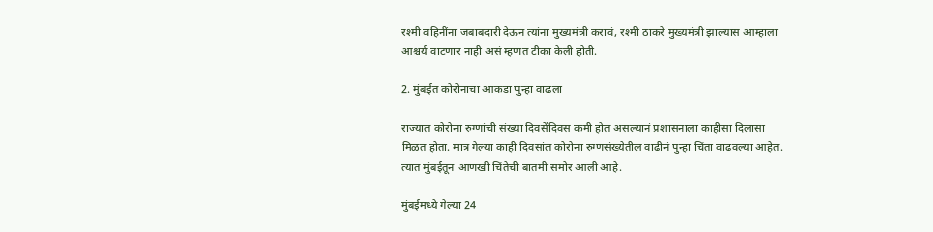रश्मी वहिनींना जबाबदारी देऊन त्यांना मुख्यमंत्री करावं, रश्मी ठाकरे मुख्यमंत्री झाल्यास आम्हाला आश्चर्य वाटणार नाही असं म्हणत टीका केली होती.

2. मुंबईत कोरोनाचा आकडा पुन्हा वाढला

राज्यात कोरोना रुग्णांची संख्या दिवसेंदिवस कमी होत असल्यानं प्रशासनाला काहीसा दिलासा मिळत होता. मात्र गेल्या काही दिवसांत कोरोना रुग्णसंख्येतील वाढीनं पुन्हा चिंता वाढवल्या आहेत. त्यात मुंबईतून आणखी चिंतेची बातमी समोर आली आहे.

मुंबईमध्ये गेल्या 24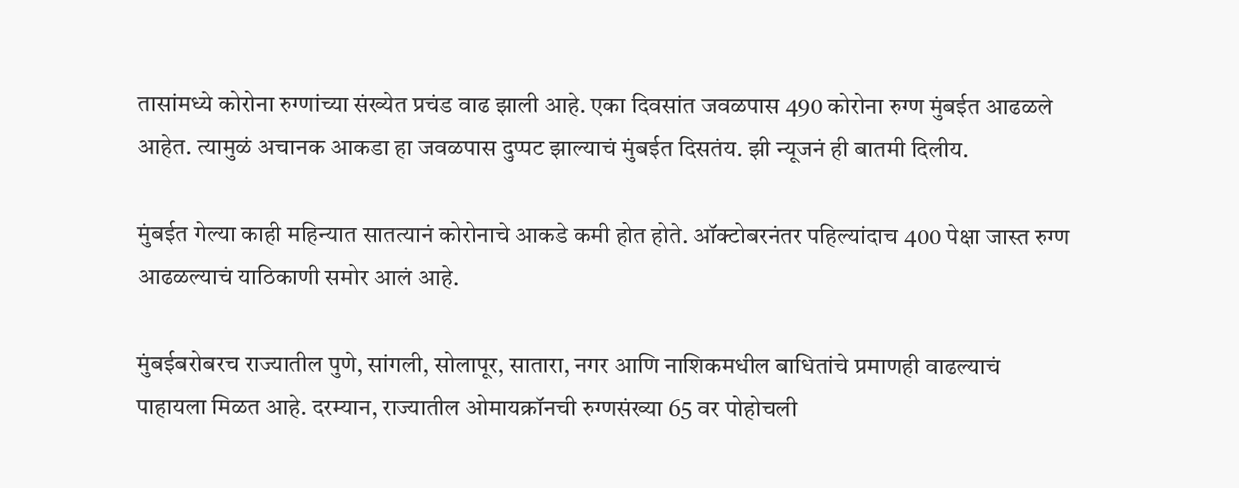तासांमध्ये कोरोना रुग्णांच्या संख्येत प्रचंड वाढ झाली आहे. एका दिवसांत जवळपास 490 कोरोना रुग्ण मुंबईत आढळले आहेत. त्यामुळं अचानक आकडा हा जवळपास दुप्पट झाल्याचं मुंबईत दिसतंय. झी न्यूजनं ही बातमी दिलीय.

मुंबईत गेल्या काही महिन्यात सातत्यानं कोरोनाचे आकडे कमी होत होते. ऑक्टोबरनंतर पहिल्यांदाच 400 पेक्षा जास्त रुग्ण आढळल्याचं याठिकाणी समोर आलं आहे.

मुंबईबरोबरच राज्यातील पुणे, सांगली, सोलापूर, सातारा, नगर आणि नाशिकमधील बाधितांचे प्रमाणही वाढल्याचं पाहायला मिळत आहे. दरम्यान, राज्यातील ओमायक्रॉनची रुग्णसंख्या 65 वर पोहोचली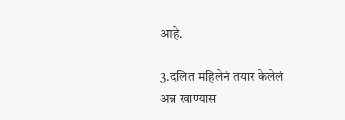आहे.

3.दलित महिलेनं तयार केलेलं अन्न खाण्यास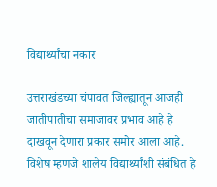विद्यार्थ्यांचा नकार

उत्तराखंडच्या चंपावत जिल्ह्यातून आजही जातीपातीचा समाजावर प्रभाव आहे हे दाखवून देणारा प्रकार समोर आला आहे. विशेष म्हणजे शालेय विद्यार्थ्यांशी संबंधित हे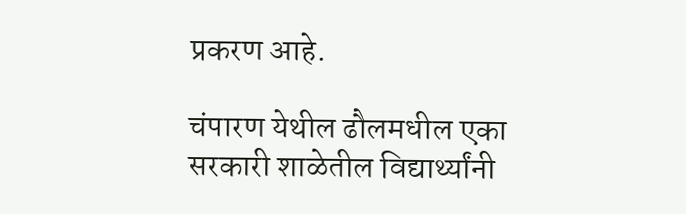प्रकरण आहे.

चंपारण येथील ढौलमधील एका सरकारी शाळेतील विद्यार्थ्यांनी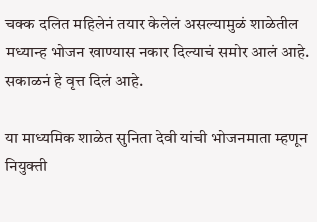चक्क दलित महिलेनं तयार केलेलं असल्यामुळं शाळेतील मध्यान्ह भोजन खाण्यास नकार दिल्याचं समोर आलं आहे. सकाळनं हे वृत्त दिलं आहे.

या माध्यमिक शाळेत सुनिता देवी यांची भोजनमाता म्हणून नियुक्ती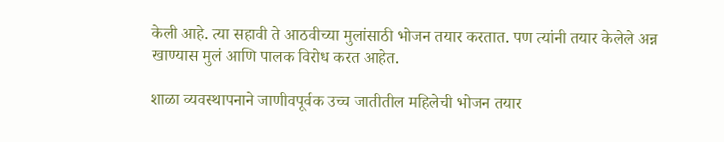केली आहे. त्या सहावी ते आठवीच्या मुलांसाठी भोजन तयार करतात. पण त्यांनी तयार केलेले अन्न खाण्यास मुलं आणि पालक विरोध करत आहेत.

शाळा व्यवस्थापनाने जाणीवपूर्वक उच्च जातीतील महिलेची भोजन तयार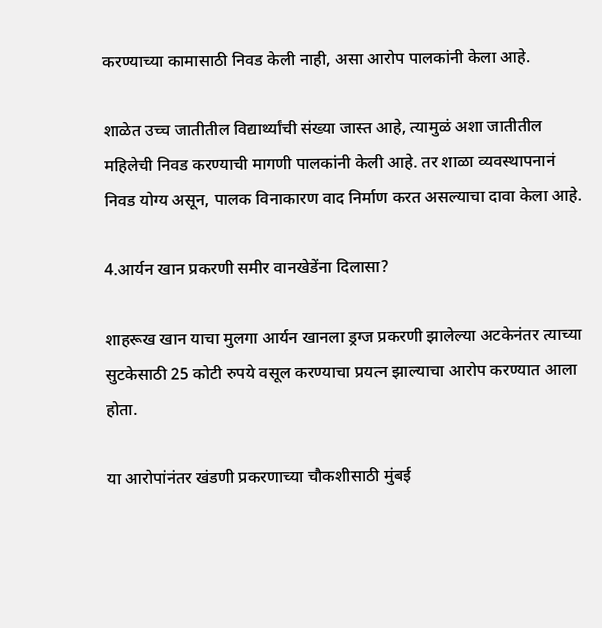करण्याच्या कामासाठी निवड केली नाही, असा आरोप पालकांनी केला आहे.

शाळेत उच्च जातीतील विद्यार्थ्यांची संख्या जास्त आहे, त्यामुळं अशा जातीतील महिलेची निवड करण्याची मागणी पालकांनी केली आहे. तर शाळा व्यवस्थापनानं निवड योग्य असून, पालक विनाकारण वाद निर्माण करत असल्याचा दावा केला आहे.

4.आर्यन खान प्रकरणी समीर वानखेडेंना दिलासा?

शाहरूख खान याचा मुलगा आर्यन खानला ड्रग्ज प्रकरणी झालेल्या अटकेनंतर त्याच्या सुटकेसाठी 25 कोटी रुपये वसूल करण्याचा प्रयत्न झाल्याचा आरोप करण्यात आला होता.

या आरोपांनंतर खंडणी प्रकरणाच्या चौकशीसाठी मुंबई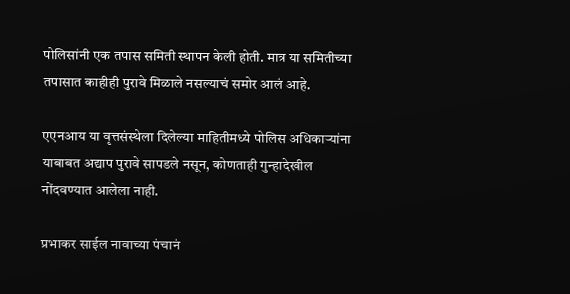पोलिसांनी एक तपास समिती स्थापन केली होती. मात्र या समितीच्या तपासात काहीही पुरावे मिळाले नसल्याचं समोर आलं आहे.

एएनआय या वृत्तसंस्थेला दिलेल्या माहितीमध्ये पोलिस अधिकाऱ्यांना याबाबत अद्याप पुरावे सापडले नसून, कोणताही गुन्हादेखील नोंदवण्यात आलेला नाही.

प्रभाकर साईल नावाच्या पंचानं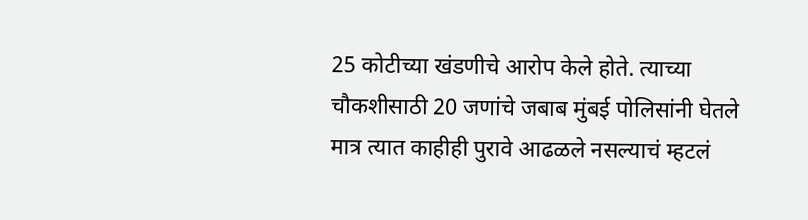25 कोटीच्या खंडणीचे आरोप केले होते. त्याच्या चौकशीसाठी 20 जणांचे जबाब मुंबई पोलिसांनी घेतले मात्र त्यात काहीही पुरावे आढळले नसल्याचं म्हटलं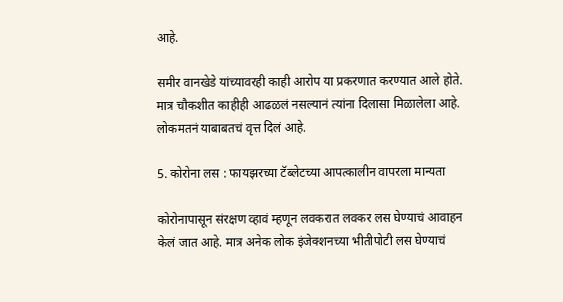आहे.

समीर वानखेडे यांच्यावरही काही आरोप या प्रकरणात करण्यात आले होते. मात्र चौकशीत काहीही आढळलं नसल्यानं त्यांना दिलासा मिळालेला आहे. लोकमतनं याबाबतचं वृत्त दिलं आहे.

5. कोरोना लस : फायझरच्या टॅब्लेटच्या आपत्कालीन वापरला मान्यता

कोरोनापासून संरक्षण व्हावं म्हणून लवकरात लवकर लस घेण्याचं आवाहन केलं जात आहे. मात्र अनेक लोक इंजेक्शनच्या भीतीपोटी लस घेण्याचं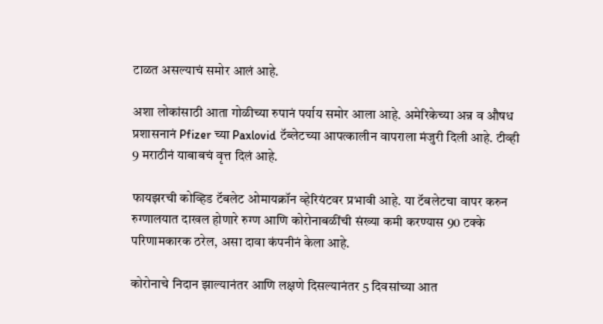टाळत असल्याचं समोर आलं आहे.

अशा लोकांसाठी आता गोळीच्या रुपानं पर्याय समोर आला आहे. अमेरिकेच्या अन्न व औषध प्रशासनानं Pfizer च्या Paxlovid टॅब्लेटच्या आपत्कालीन वापराला मंजुरी दिली आहे. टीव्ही 9 मराठीनं याबाबचं वृत्त दिलं आहे.

फायझरची कोव्हिड टॅबलेट ओमायक्रॉन व्हेरियंटवर प्रभावी आहे. या टॅबलेटचा वापर करुन रुग्णालयात दाखल होणारे रुग्ण आणि कोरोनाबळींची संख्या कमी करण्यास 90 टक्के परिणामकारक ठरेल, असा दावा कंपनीनं केला आहे.

कोरोनाचे निदान झाल्यानंतर आणि लक्षणे दिसल्यानंतर 5 दिवसांच्या आत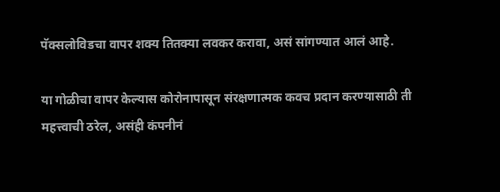पॅक्सलोविडचा वापर शक्य तितक्या लवकर करावा, असं सांगण्यात आलं आहे.

या गोळीचा वापर केल्यास कोरोनापासून संरक्षणात्मक कवच प्रदान करण्यासाठी ती महत्त्वाची ठरेल, असंही कंपनीनं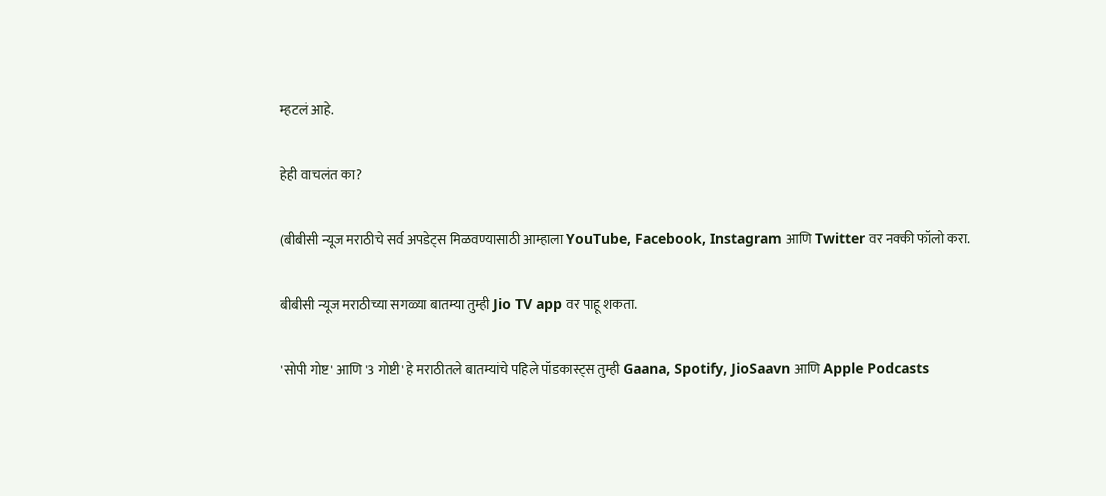म्हटलं आहे.

हेही वाचलंत का?

(बीबीसी न्यूज मराठीचे सर्व अपडेट्स मिळवण्यासाठी आम्हाला YouTube, Facebook, Instagram आणि Twitter वर नक्की फॉलो करा.

बीबीसी न्यूज मराठीच्या सगळ्या बातम्या तुम्ही Jio TV app वर पाहू शकता.

'सोपी गोष्ट' आणि '3 गोष्टी' हे मराठीतले बातम्यांचे पहिले पॉडकास्ट्स तुम्ही Gaana, Spotify, JioSaavn आणि Apple Podcasts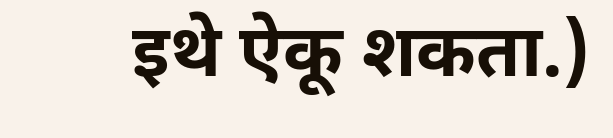इथे ऐकू शकता.)